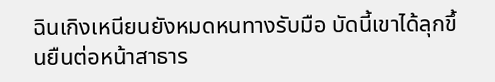ฉินเกิงเหนียนยังหมดหนทางรับมือ บัดนี้เขาได้ลุกขึ้นยืนต่อหน้าสาธาร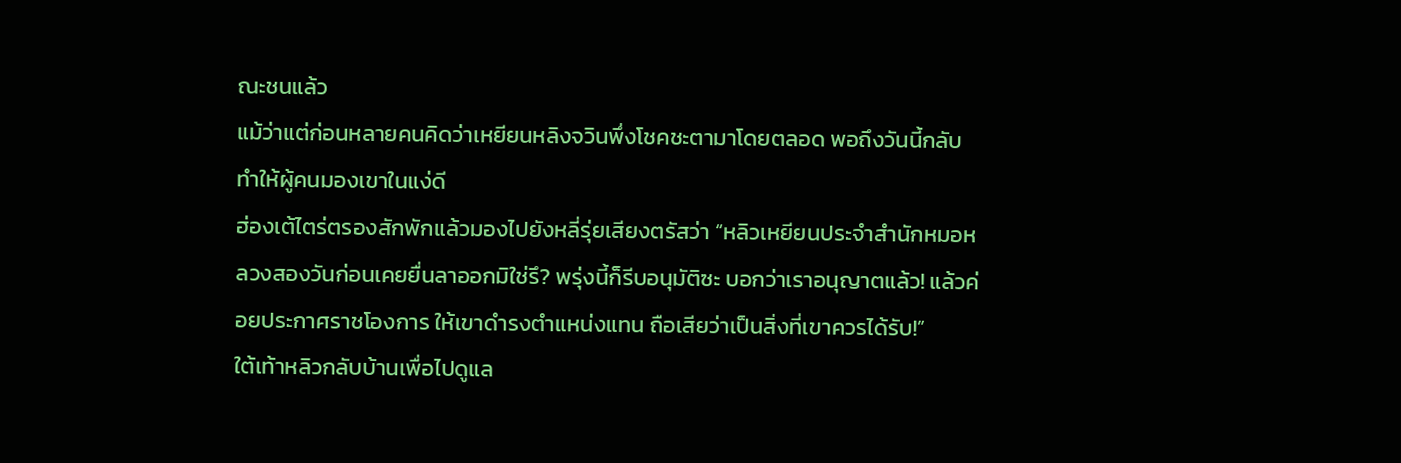ณะชนแล้ว
แม้ว่าแต่ก่อนหลายคนคิดว่าเหยียนหลิงจวินพึ่งโชคชะตามาโดยตลอด พอถึงวันนี้กลับทำให้ผู้คนมองเขาในแง่ดี
ฮ่องเต้ไตร่ตรองสักพักแล้วมองไปยังหลี่รุ่ยเสียงตรัสว่า “หลิวเหยียนประจำสำนักหมอหลวงสองวันก่อนเคยยื่นลาออกมิใช่รึ? พรุ่งนี้ก็รีบอนุมัติซะ บอกว่าเราอนุญาตแล้ว! แล้วค่อยประกาศราชโองการ ให้เขาดำรงตำแหน่งแทน ถือเสียว่าเป็นสิ่งที่เขาควรได้รับ!”
ใต้เท้าหลิวกลับบ้านเพื่อไปดูแล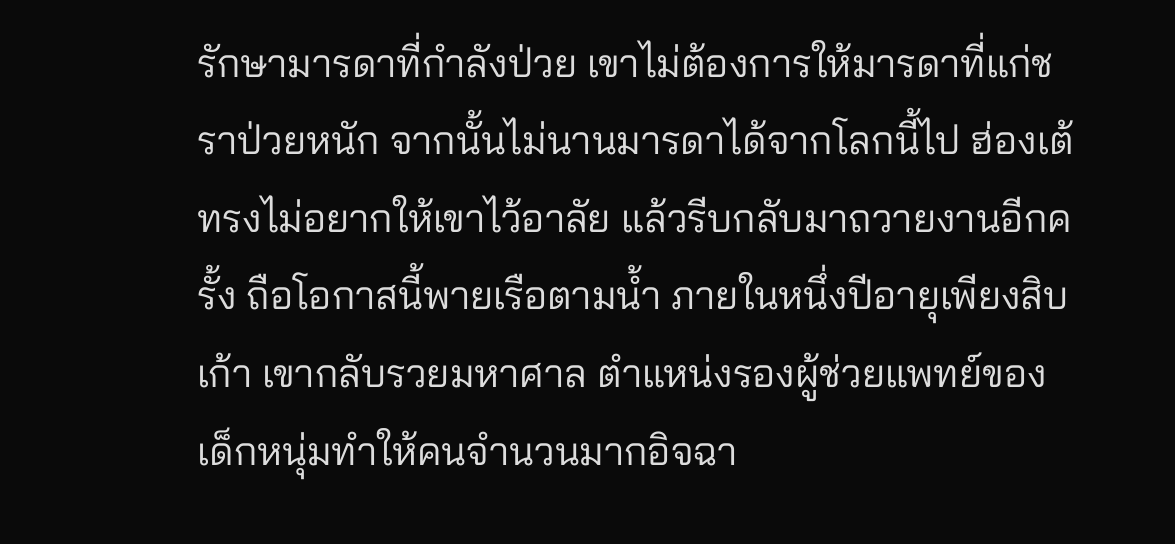รักษามารดาที่กำลังป่วย เขาไม่ต้องการให้มารดาที่แก่ชราป่วยหนัก จากนั้นไม่นานมารดาได้จากโลกนี้ไป ฮ่องเต้ทรงไม่อยากให้เขาไว้อาลัย แล้วรีบกลับมาถวายงานอีกครั้ง ถือโอกาสนี้พายเรือตามน้ำ ภายในหนึ่งปีอายุเพียงสิบเก้า เขากลับรวยมหาศาล ตำแหน่งรองผู้ช่วยแพทย์ของเด็กหนุ่มทำให้คนจำนวนมากอิจฉา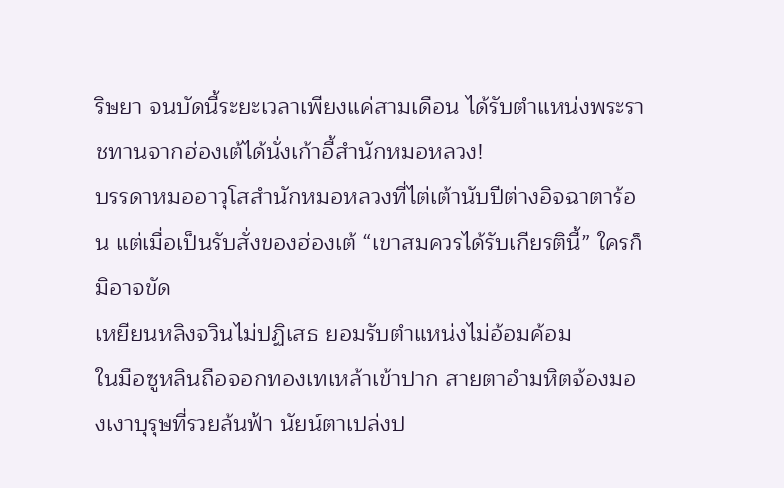ริษยา จนบัดนี้ระยะเวลาเพียงแค่สามเดือน ได้รับตำแหน่งพระราชทานจากฮ่องเต้ได้นั่งเก้าอี้สำนักหมอหลวง!
บรรดาหมออาวุโสสำนักหมอหลวงที่ไต่เต้านับปีต่างอิจฉาตาร้อน แต่เมื่อเป็นรับสั่งของฮ่องเต้ “เขาสมควรได้รับเกียรตินี้” ใครก็มิอาจขัด
เหยียนหลิงจวินไม่ปฏิเสธ ยอมรับตำแหน่งไม่อ้อมค้อม
ในมือซูหลินถือจอกทองเทเหล้าเข้าปาก สายตาอำมหิตจ้องมองเงาบุรุษที่รวยล้นฟ้า นัยน์ตาเปล่งป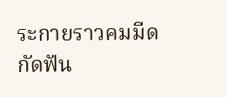ระกายราวคมมีด กัดฟัน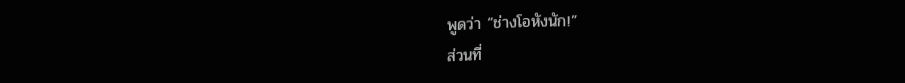พูดว่า “ช่างโอหังนัก!”
ส่วนที่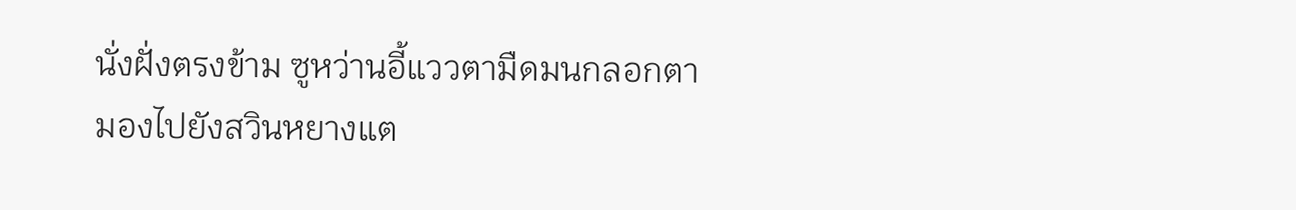นั่งฝั่งตรงข้าม ซูหว่านอี้แววตามืดมนกลอกตา มองไปยังสวินหยางแต